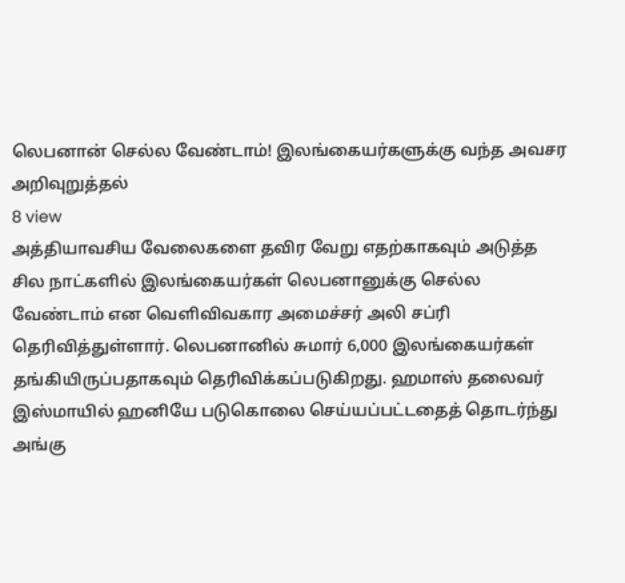லெபனான் செல்ல வேண்டாம்! இலங்கையர்களுக்கு வந்த அவசர அறிவுறுத்தல்
8 view
அத்தியாவசிய வேலைகளை தவிர வேறு எதற்காகவும் அடுத்த சில நாட்களில் இலங்கையர்கள் லெபனானுக்கு செல்ல வேண்டாம் என வெளிவிவகார அமைச்சர் அலி சப்ரி தெரிவித்துள்ளார். லெபனானில் சுமார் 6,000 இலங்கையர்கள் தங்கியிருப்பதாகவும் தெரிவிக்கப்படுகிறது. ஹமாஸ் தலைவர் இஸ்மாயில் ஹனியே படுகொலை செய்யப்பட்டதைத் தொடர்ந்து அங்கு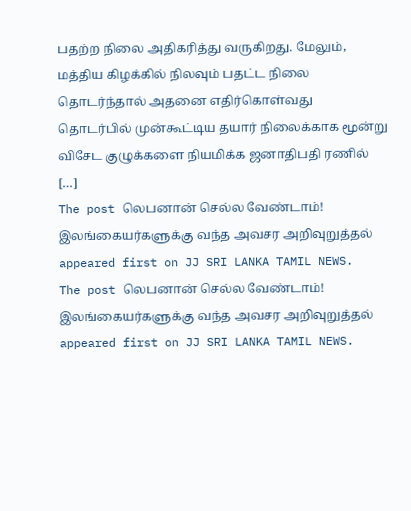பதற்ற நிலை அதிகரித்து வருகிறது. மேலும், மத்திய கிழக்கில் நிலவும் பதட்ட நிலை தொடர்ந்தால் அதனை எதிர்கொள்வது தொடர்பில் முன்கூட்டிய தயார் நிலைக்காக மூன்று விசேட குழுக்களை நியமிக்க ஜனாதிபதி ரணில் […]
The post லெபனான் செல்ல வேண்டாம்! இலங்கையர்களுக்கு வந்த அவசர அறிவுறுத்தல் appeared first on JJ SRI LANKA TAMIL NEWS.
The post லெபனான் செல்ல வேண்டாம்! இலங்கையர்களுக்கு வந்த அவசர அறிவுறுத்தல் appeared first on JJ SRI LANKA TAMIL NEWS.